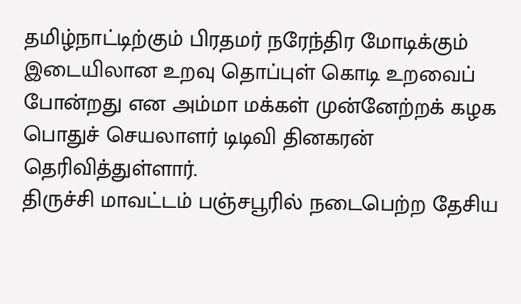தமிழ்நாட்டிற்கும் பிரதமர் நரேந்திர மோடிக்கும் இடையிலான உறவு தொப்புள் கொடி உறவைப் போன்றது என அம்மா மக்கள் முன்னேற்றக் கழக பொதுச் செயலாளர் டிடிவி தினகரன் தெரிவித்துள்ளார்.
திருச்சி மாவட்டம் பஞ்சபூரில் நடைபெற்ற தேசிய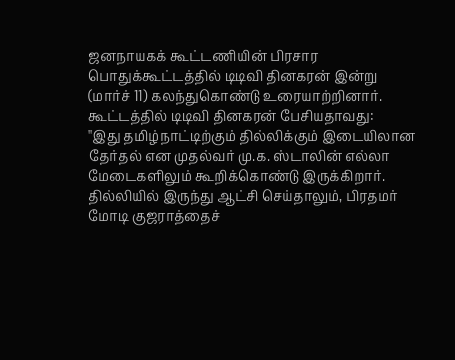ஜனநாயகக் கூட்டணியின் பிரசார பொதுக்கூட்டத்தில் டிடிவி தினகரன் இன்று (மார்ச் 11) கலந்துகொண்டு உரையாற்றினார்.
கூட்டத்தில் டிடிவி தினகரன் பேசியதாவது:
''இது தமிழ்நாட்டிற்கும் தில்லிக்கும் இடையிலான தேர்தல் என முதல்வர் மு.க. ஸ்டாலின் எல்லா மேடைகளிலும் கூறிக்கொண்டு இருக்கிறார்.
தில்லியில் இருந்து ஆட்சி செய்தாலும், பிரதமர் மோடி குஜராத்தைச்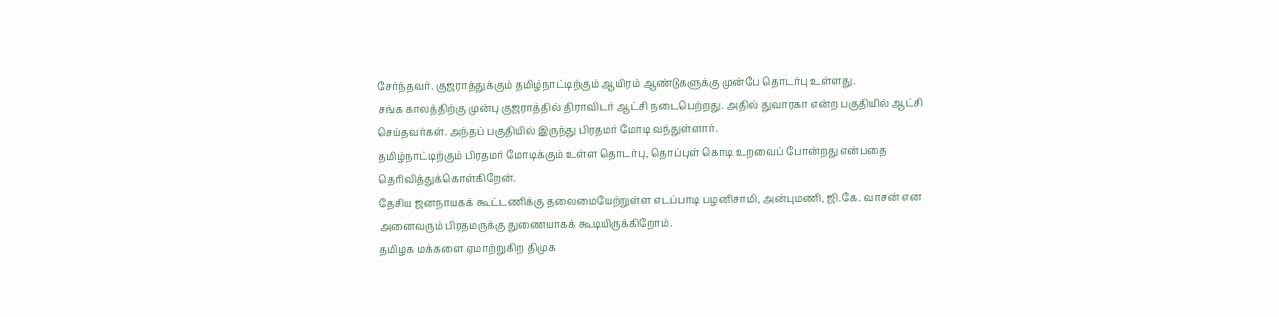சேர்ந்தவர். குஜராத்துக்கும் தமிழ்நாட்டிற்கும் ஆயிரம் ஆண்டுகளுக்கு முன்பே தொடர்பு உள்ளது.
சங்க காலத்திற்கு முன்பு குஜராத்தில் திராவிடர் ஆட்சி நடைபெற்றது. அதில் துவாரகா என்ற பகுதியில் ஆட்சி செய்தவர்கள். அந்தப் பகுதியில் இருந்து பிரதமர் மோடி வந்துள்ளார்.
தமிழ்நாட்டிற்கும் பிரதமர் மோடிக்கும் உள்ள தொடர்பு, தொப்புள் கொடி உறவைப் போன்றது என்பதை தெரிவித்துக்கொள்கிறேன்.
தேசிய ஜனநாயகக் கூட்டணிக்கு தலைமையேற்றுள்ள எடப்பாடி பழனிசாமி, அன்புமணி, ஜி.கே. வாசன் என அனைவரும் பிரதமருக்கு துணையாகக் கூடியிருக்கிறோம்.
தமிழக மக்களை ஏமாற்றுகிற திமுக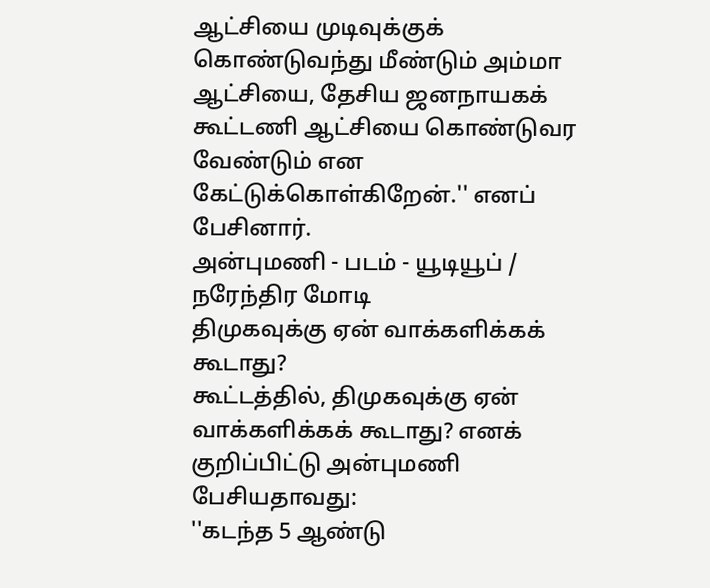ஆட்சியை முடிவுக்குக் கொண்டுவந்து மீண்டும் அம்மா ஆட்சியை, தேசிய ஜனநாயகக் கூட்டணி ஆட்சியை கொண்டுவர வேண்டும் என கேட்டுக்கொள்கிறேன்.'' எனப் பேசினார்.
அன்புமணி - படம் - யூடியூப் / நரேந்திர மோடி
திமுகவுக்கு ஏன் வாக்களிக்கக் கூடாது?
கூட்டத்தில், திமுகவுக்கு ஏன் வாக்களிக்கக் கூடாது? எனக் குறிப்பிட்டு அன்புமணி பேசியதாவது:
''கடந்த 5 ஆண்டு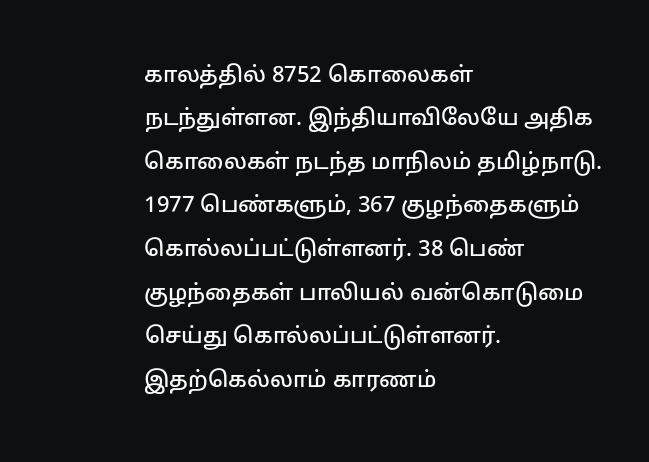காலத்தில் 8752 கொலைகள் நடந்துள்ளன. இந்தியாவிலேயே அதிக கொலைகள் நடந்த மாநிலம் தமிழ்நாடு. 1977 பெண்களும், 367 குழந்தைகளும் கொல்லப்பட்டுள்ளனர். 38 பெண் குழந்தைகள் பாலியல் வன்கொடுமை செய்து கொல்லப்பட்டுள்ளனர். இதற்கெல்லாம் காரணம்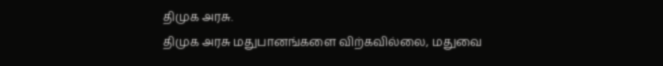திமுக அரசு.
திமுக அரசு மதுபானங்களை விற்கவில்லை, மதுவை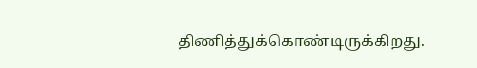திணித்துக்கொண்டிருக்கிறது.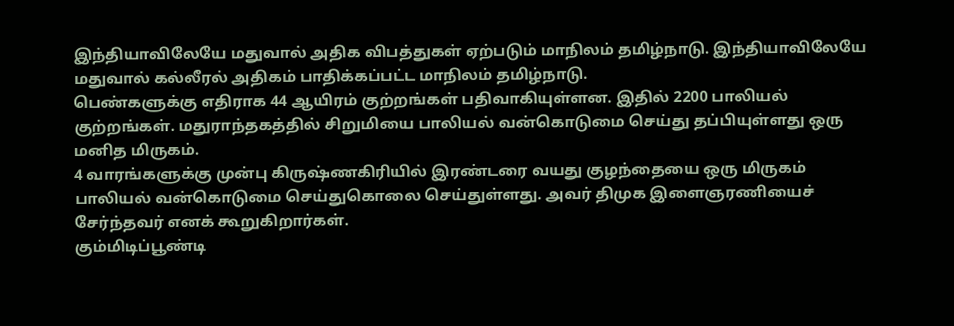இந்தியாவிலேயே மதுவால் அதிக விபத்துகள் ஏற்படும் மாநிலம் தமிழ்நாடு. இந்தியாவிலேயே மதுவால் கல்லீரல் அதிகம் பாதிக்கப்பட்ட மாநிலம் தமிழ்நாடு.
பெண்களுக்கு எதிராக 44 ஆயிரம் குற்றங்கள் பதிவாகியுள்ளன. இதில் 2200 பாலியல் குற்றங்கள். மதுராந்தகத்தில் சிறுமியை பாலியல் வன்கொடுமை செய்து தப்பியுள்ளது ஒரு மனித மிருகம்.
4 வாரங்களுக்கு முன்பு கிருஷ்ணகிரியில் இரண்டரை வயது குழந்தையை ஒரு மிருகம் பாலியல் வன்கொடுமை செய்துகொலை செய்துள்ளது. அவர் திமுக இளைஞரணியைச் சேர்ந்தவர் எனக் கூறுகிறார்கள்.
கும்மிடிப்பூண்டி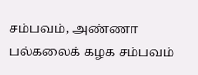சம்பவம், அண்ணா பல்கலைக் கழக சம்பவம்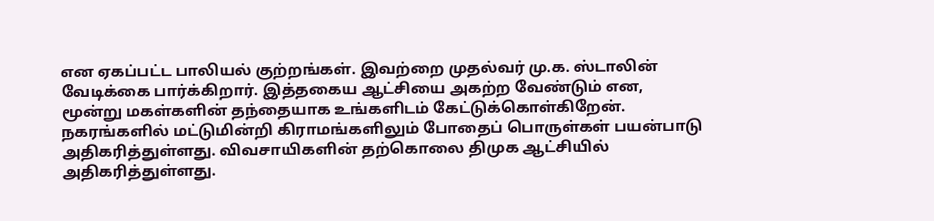என ஏகப்பட்ட பாலியல் குற்றங்கள். இவற்றை முதல்வர் மு.க. ஸ்டாலின் வேடிக்கை பார்க்கிறார். இத்தகைய ஆட்சியை அகற்ற வேண்டும் என, மூன்று மகள்களின் தந்தையாக உங்களிடம் கேட்டுக்கொள்கிறேன்.
நகரங்களில் மட்டுமின்றி கிராமங்களிலும் போதைப் பொருள்கள் பயன்பாடு அதிகரித்துள்ளது. விவசாயிகளின் தற்கொலை திமுக ஆட்சியில் அதிகரித்துள்ளது.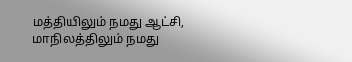மத்தியிலும் நமது ஆட்சி, மாநிலத்திலும் நமது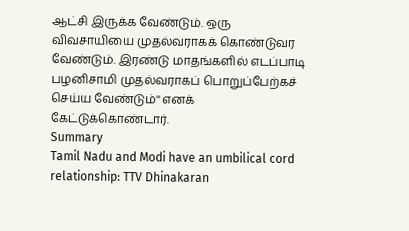ஆட்சி இருக்க வேண்டும். ஒரு விவசாயியை முதல்வராகக் கொண்டுவர வேண்டும். இரண்டு மாதங்களில் எடப்பாடி பழனிசாமி முதல்வராகப் பொறுப்பேற்கச் செய்ய வேண்டும்'' எனக் கேட்டுக்கொண்டார்.
Summary
Tamil Nadu and Modi have an umbilical cord relationship: TTV Dhinakaran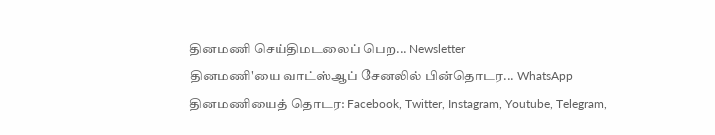தினமணி செய்திமடலைப் பெற... Newsletter
தினமணி'யை வாட்ஸ்ஆப் சேனலில் பின்தொடர... WhatsApp
தினமணியைத் தொடர: Facebook, Twitter, Instagram, Youtube, Telegram,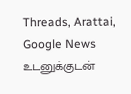Threads, Arattai, Google News
உடனுக்குடன்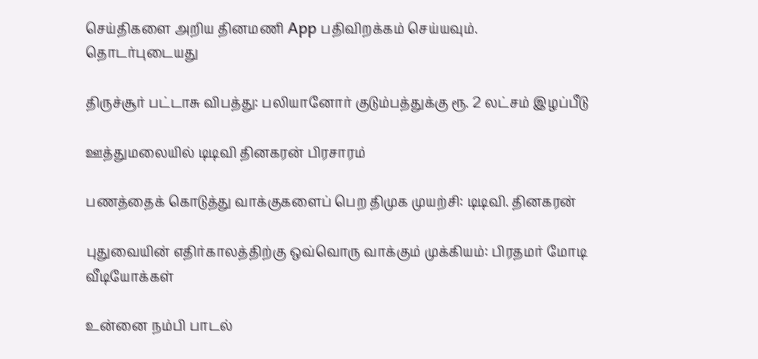செய்திகளை அறிய தினமணி App பதிவிறக்கம் செய்யவும்.
தொடர்புடையது

திருச்சூர் பட்டாசு விபத்து: பலியானோர் குடும்பத்துக்கு ரூ. 2 லட்சம் இழப்பீடு

ஊத்துமலையில் டிடிவி தினகரன் பிரசாரம்

பணத்தைக் கொடுத்து வாக்குகளைப் பெற திமுக முயற்சி: டிடிவி. தினகரன்

புதுவையின் எதிர்காலத்திற்கு ஒவ்வொரு வாக்கும் முக்கியம்: பிரதமர் மோடி
வீடியோக்கள்

உன்னை நம்பி பாடல்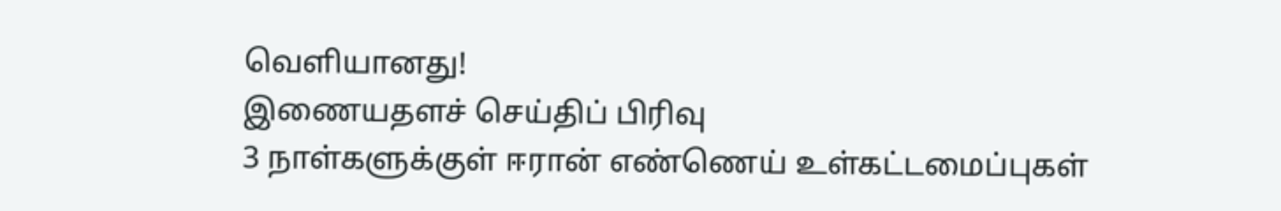வெளியானது!
இணையதளச் செய்திப் பிரிவு
3 நாள்களுக்குள் ஈரான் எண்ணெய் உள்கட்டமைப்புகள்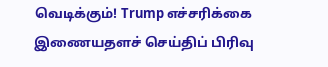வெடிக்கும்! Trump எச்சரிக்கை
இணையதளச் செய்திப் பிரிவு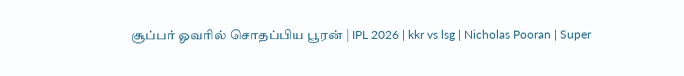சூப்பர் ஓவரில் சொதப்பிய பூரன் | IPL 2026 | kkr vs lsg | Nicholas Pooran | Super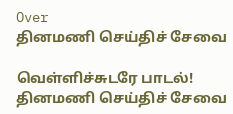Over
தினமணி செய்திச் சேவை

வெள்ளிச்சுடரே பாடல்!
தினமணி செய்திச் சேவை